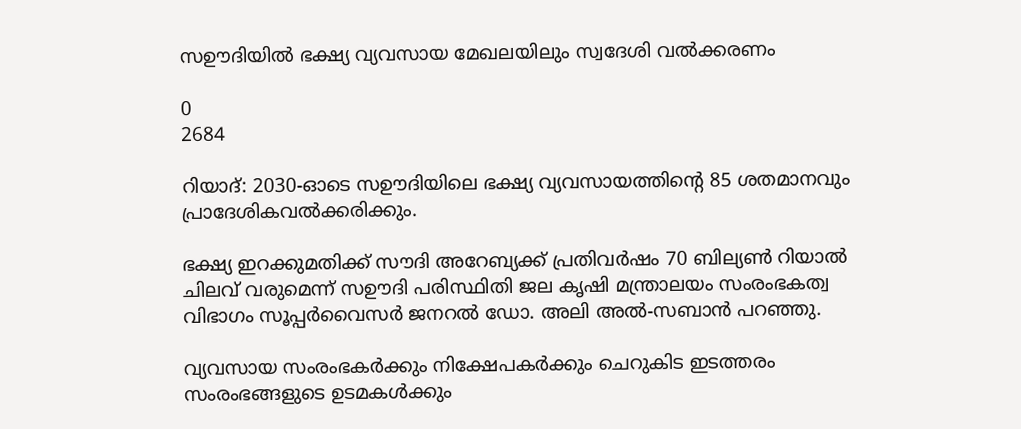സഊദിയിൽ ഭക്ഷ്യ വ്യവസായ മേഖലയിലും സ്വദേശി വൽക്കരണം

0
2684

റിയാദ്: 2030-ഓടെ സഊദിയിലെ ഭക്ഷ്യ വ്യവസായത്തിന്റെ 85 ശതമാനവും പ്രാദേശികവൽക്കരിക്കും.

ഭക്ഷ്യ ഇറക്കുമതിക്ക് സൗദി അറേബ്യക്ക് പ്രതിവർഷം 70 ബില്യൺ റിയാൽ ചിലവ് വരുമെന്ന് സഊദി പരിസ്ഥിതി ജല കൃഷി മന്ത്രാലയം സംരംഭകത്വ വിഭാഗം സൂപ്പർവൈസർ ജനറൽ ഡോ. അലി അൽ-സബാൻ പറഞ്ഞു.

വ്യവസായ സംരംഭകർക്കും നിക്ഷേപകർക്കും ചെറുകിട ഇടത്തരം സംരംഭങ്ങളുടെ ഉടമകൾക്കും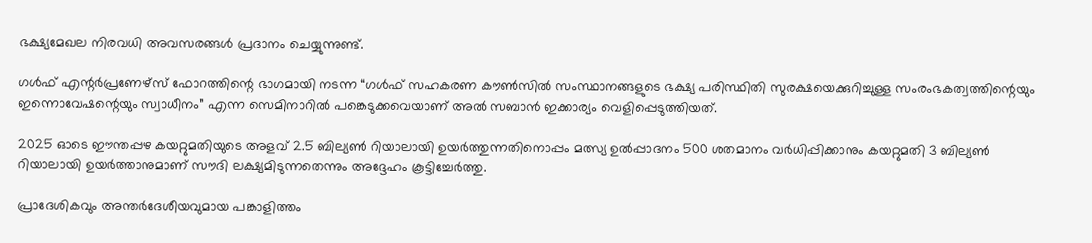ഭക്ഷ്യമേഖല നിരവധി അവസരങ്ങൾ പ്രദാനം ചെയ്യുന്നുണ്ട്.

ഗൾഫ് എന്റർപ്രണേഴ്‌സ് ഫോറത്തിന്റെ ഭാഗമായി നടന്ന “ഗൾഫ് സഹകരണ കൗൺസിൽ സംസ്ഥാനങ്ങളുടെ ഭക്ഷ്യ പരിസ്ഥിതി സുരക്ഷയെക്കുറിച്ചുള്ള സംരംഭകത്വത്തിന്റെയും ഇന്നൊവേഷന്റെയും സ്വാധീനം” എന്ന സെമിനാറിൽ പങ്കെടുക്കവെയാണ് അൽ സബാൻ ഇക്കാര്യം വെളിപ്പെടുത്തിയത്.

2025 ഓടെ ഈന്തപ്പഴ കയറ്റുമതിയുടെ അളവ് 2.5 ബില്യൺ റിയാലായി ഉയർത്തുന്നതിനൊപ്പം മത്സ്യ ഉൽപ്പാദനം 500 ശതമാനം വർധിപ്പിക്കാനും കയറ്റുമതി 3 ബില്യൺ റിയാലായി ഉയർത്താനുമാണ് സൗദി ലക്ഷ്യമിടുന്നതെന്നും അദ്ദേഹം കൂട്ടിച്ചേർത്തു.

പ്രാദേശികവും അന്തർദേശീയവുമായ പങ്കാളിത്തം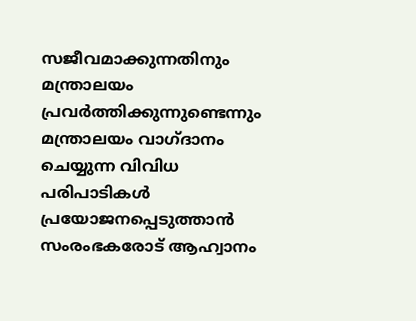സജീവമാക്കുന്നതിനും മന്ത്രാലയം പ്രവർത്തിക്കുന്നുണ്ടെന്നും മന്ത്രാലയം വാഗ്ദാനം ചെയ്യുന്ന വിവിധ പരിപാടികൾ പ്രയോജനപ്പെടുത്താൻ സംരംഭകരോട് ആഹ്വാനം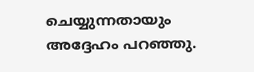ചെയ്യുന്നതായും അദ്ദേഹം പറഞ്ഞു.